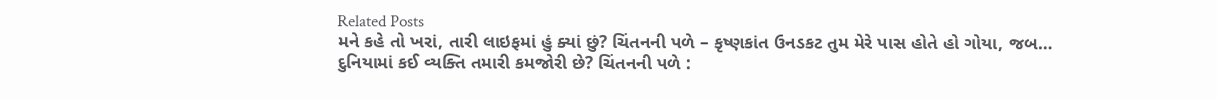Related Posts
મને કહે તો ખરાં, તારી લાઇફમાં હું ક્યાં છું? ચિંતનની પળે – કૃષ્ણકાંત ઉનડકટ તુમ મેરે પાસ હોતે હો ગોયા, જબ…
દુનિયામાં કઈ વ્યક્તિ તમારી કમજોરી છે? ચિંતનની પળે :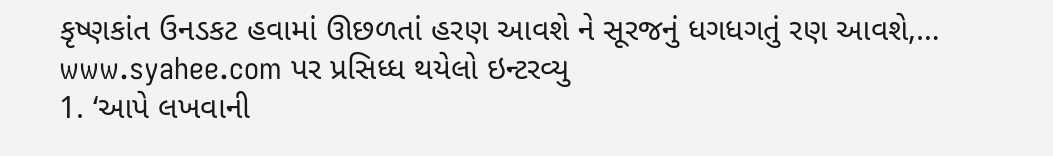કૃષ્ણકાંત ઉનડકટ હવામાં ઊછળતાં હરણ આવશે ને સૂરજનું ધગધગતું રણ આવશે,…
www.syahee.com પર પ્રસિધ્ધ થયેલો ઇન્ટરવ્યુ
1. ‘આપે લખવાની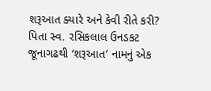શરૂઆત ક્યારે અને કેવી રીતે કરી? પિતા સ્વ. રસિકલાલ ઉનડકટ જૂનાગઢથી ‘શરૂઆત’ નામનું એક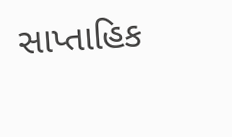સાપ્તાહિક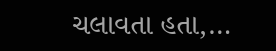ચલાવતા હતા,…